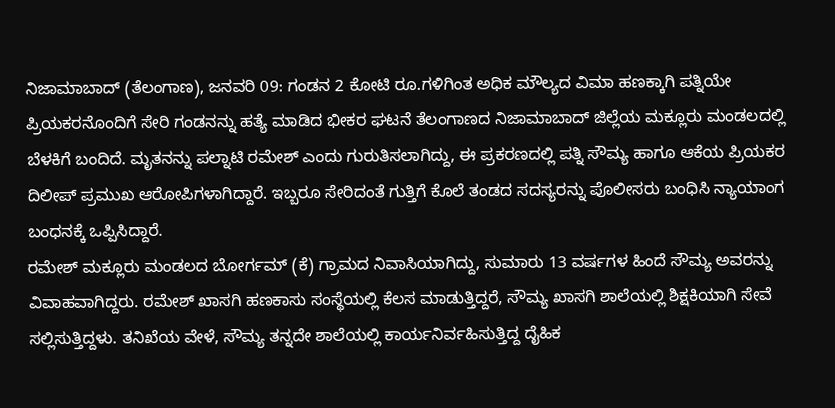ನಿಜಾಮಾಬಾದ್ (ತೆಲಂಗಾಣ), ಜನವರಿ 09: ಗಂಡನ 2 ಕೋಟಿ ರೂ.ಗಳಿಗಿಂತ ಅಧಿಕ ಮೌಲ್ಯದ ವಿಮಾ ಹಣಕ್ಕಾಗಿ ಪತ್ನಿಯೇ ಪ್ರಿಯಕರನೊಂದಿಗೆ ಸೇರಿ ಗಂಡನನ್ನು ಹತ್ಯೆ ಮಾಡಿದ ಭೀಕರ ಘಟನೆ ತೆಲಂಗಾಣದ ನಿಜಾಮಾಬಾದ್ ಜಿಲ್ಲೆಯ ಮಕ್ಲೂರು ಮಂಡಲದಲ್ಲಿ ಬೆಳಕಿಗೆ ಬಂದಿದೆ. ಮೃತನನ್ನು ಪಲ್ನಾಟಿ ರಮೇಶ್ ಎಂದು ಗುರುತಿಸಲಾಗಿದ್ದು, ಈ ಪ್ರಕರಣದಲ್ಲಿ ಪತ್ನಿ ಸೌಮ್ಯ ಹಾಗೂ ಆಕೆಯ ಪ್ರಿಯಕರ ದಿಲೀಪ್ ಪ್ರಮುಖ ಆರೋಪಿಗಳಾಗಿದ್ದಾರೆ. ಇಬ್ಬರೂ ಸೇರಿದಂತೆ ಗುತ್ತಿಗೆ ಕೊಲೆ ತಂಡದ ಸದಸ್ಯರನ್ನು ಪೊಲೀಸರು ಬಂಧಿಸಿ ನ್ಯಾಯಾಂಗ ಬಂಧನಕ್ಕೆ ಒಪ್ಪಿಸಿದ್ದಾರೆ.
ರಮೇಶ್ ಮಕ್ಲೂರು ಮಂಡಲದ ಬೋರ್ಗಮ್ (ಕೆ) ಗ್ರಾಮದ ನಿವಾಸಿಯಾಗಿದ್ದು, ಸುಮಾರು 13 ವರ್ಷಗಳ ಹಿಂದೆ ಸೌಮ್ಯ ಅವರನ್ನು ವಿವಾಹವಾಗಿದ್ದರು. ರಮೇಶ್ ಖಾಸಗಿ ಹಣಕಾಸು ಸಂಸ್ಥೆಯಲ್ಲಿ ಕೆಲಸ ಮಾಡುತ್ತಿದ್ದರೆ, ಸೌಮ್ಯ ಖಾಸಗಿ ಶಾಲೆಯಲ್ಲಿ ಶಿಕ್ಷಕಿಯಾಗಿ ಸೇವೆ ಸಲ್ಲಿಸುತ್ತಿದ್ದಳು. ತನಿಖೆಯ ವೇಳೆ, ಸೌಮ್ಯ ತನ್ನದೇ ಶಾಲೆಯಲ್ಲಿ ಕಾರ್ಯನಿರ್ವಹಿಸುತ್ತಿದ್ದ ದೈಹಿಕ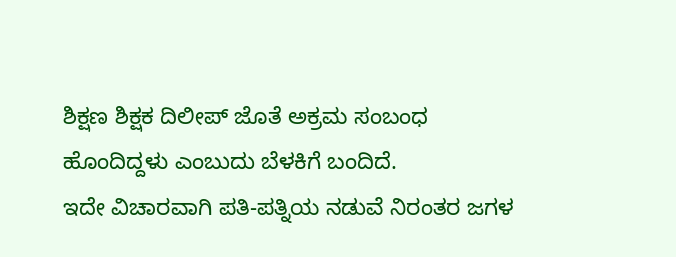ಶಿಕ್ಷಣ ಶಿಕ್ಷಕ ದಿಲೀಪ್ ಜೊತೆ ಅಕ್ರಮ ಸಂಬಂಧ ಹೊಂದಿದ್ದಳು ಎಂಬುದು ಬೆಳಕಿಗೆ ಬಂದಿದೆ.
ಇದೇ ವಿಚಾರವಾಗಿ ಪತಿ-ಪತ್ನಿಯ ನಡುವೆ ನಿರಂತರ ಜಗಳ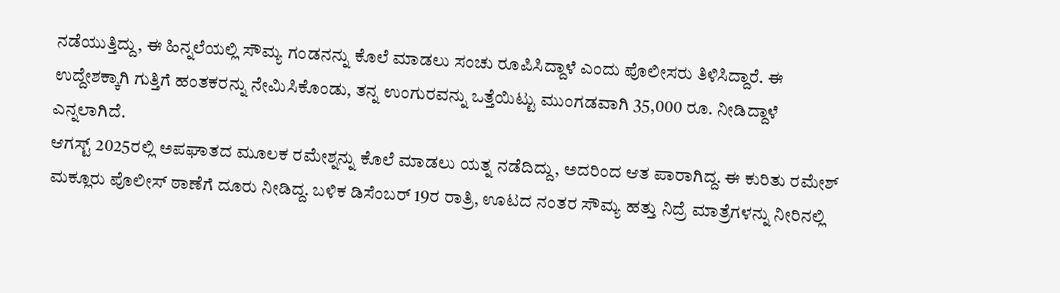ನಡೆಯುತ್ತಿದ್ದು, ಈ ಹಿನ್ನಲೆಯಲ್ಲಿ ಸೌಮ್ಯ ಗಂಡನನ್ನು ಕೊಲೆ ಮಾಡಲು ಸಂಚು ರೂಪಿಸಿದ್ದಾಳೆ ಎಂದು ಪೊಲೀಸರು ತಿಳಿಸಿದ್ದಾರೆ. ಈ ಉದ್ದೇಶಕ್ಕಾಗಿ ಗುತ್ತಿಗೆ ಹಂತಕರನ್ನು ನೇಮಿಸಿಕೊಂಡು, ತನ್ನ ಉಂಗುರವನ್ನು ಒತ್ತೆಯಿಟ್ಟು ಮುಂಗಡವಾಗಿ 35,000 ರೂ. ನೀಡಿದ್ದಾಳೆ ಎನ್ನಲಾಗಿದೆ.
ಆಗಸ್ಟ್ 2025ರಲ್ಲಿ ಅಪಘಾತದ ಮೂಲಕ ರಮೇಶ್ನನ್ನು ಕೊಲೆ ಮಾಡಲು ಯತ್ನ ನಡೆದಿದ್ದು, ಅದರಿಂದ ಆತ ಪಾರಾಗಿದ್ದ. ಈ ಕುರಿತು ರಮೇಶ್ ಮಕ್ಲೂರು ಪೊಲೀಸ್ ಠಾಣೆಗೆ ದೂರು ನೀಡಿದ್ದ. ಬಳಿಕ ಡಿಸೆಂಬರ್ 19ರ ರಾತ್ರಿ, ಊಟದ ನಂತರ ಸೌಮ್ಯ ಹತ್ತು ನಿದ್ರೆ ಮಾತ್ರೆಗಳನ್ನು ನೀರಿನಲ್ಲಿ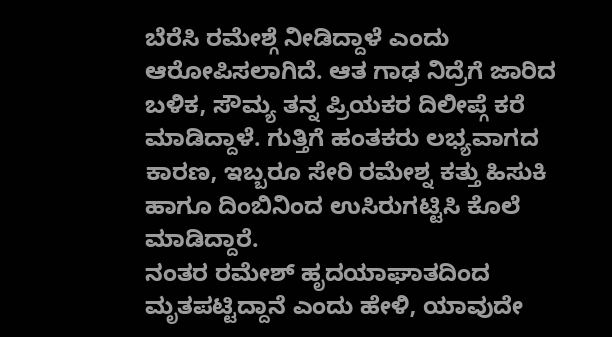ಬೆರೆಸಿ ರಮೇಶ್ಗೆ ನೀಡಿದ್ದಾಳೆ ಎಂದು ಆರೋಪಿಸಲಾಗಿದೆ. ಆತ ಗಾಢ ನಿದ್ರೆಗೆ ಜಾರಿದ ಬಳಿಕ, ಸೌಮ್ಯ ತನ್ನ ಪ್ರಿಯಕರ ದಿಲೀಪ್ಗೆ ಕರೆ ಮಾಡಿದ್ದಾಳೆ. ಗುತ್ತಿಗೆ ಹಂತಕರು ಲಭ್ಯವಾಗದ ಕಾರಣ, ಇಬ್ಬರೂ ಸೇರಿ ರಮೇಶ್ನ ಕತ್ತು ಹಿಸುಕಿ ಹಾಗೂ ದಿಂಬಿನಿಂದ ಉಸಿರುಗಟ್ಟಿಸಿ ಕೊಲೆ ಮಾಡಿದ್ದಾರೆ.
ನಂತರ ರಮೇಶ್ ಹೃದಯಾಘಾತದಿಂದ ಮೃತಪಟ್ಟಿದ್ದಾನೆ ಎಂದು ಹೇಳಿ, ಯಾವುದೇ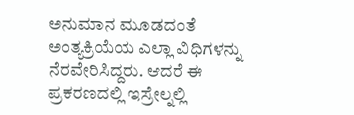ಅನುಮಾನ ಮೂಡದಂತೆ ಅಂತ್ಯಕ್ರಿಯೆಯ ಎಲ್ಲಾ ವಿಧಿಗಳನ್ನು ನೆರವೇರಿಸಿದ್ದರು. ಆದರೆ ಈ ಪ್ರಕರಣದಲ್ಲಿ ಇಸ್ರೇಲ್ನಲ್ಲಿ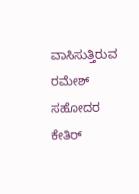ವಾಸಿಸುತ್ತಿರುವ ರಮೇಶ್ ಸಹೋದರ ಕೇತಿರ್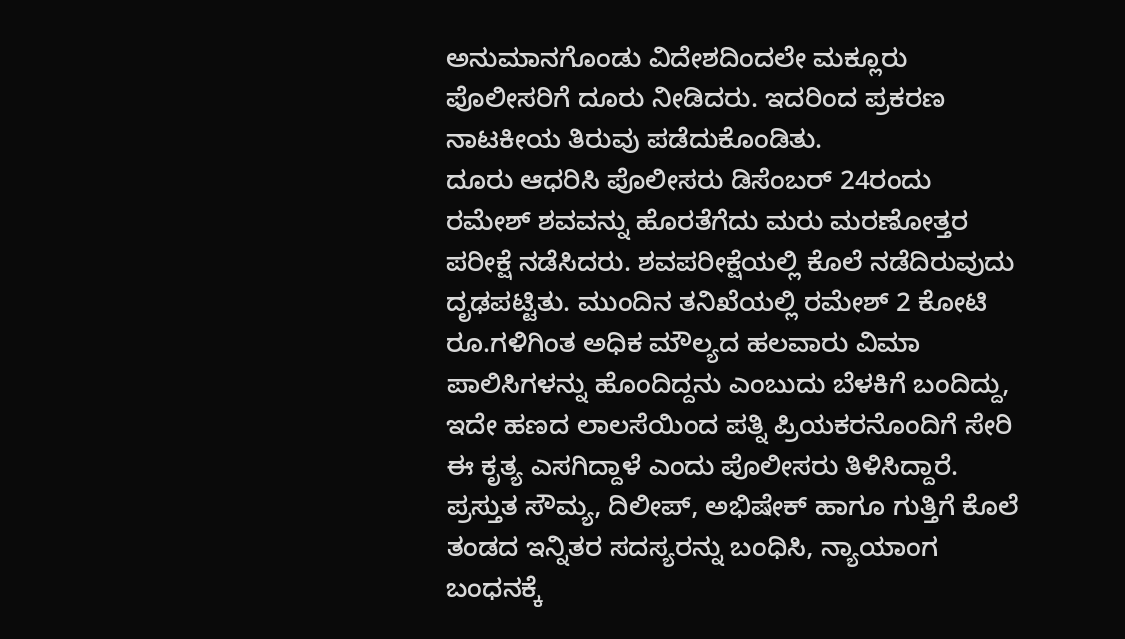ಅನುಮಾನಗೊಂಡು ವಿದೇಶದಿಂದಲೇ ಮಕ್ಲೂರು ಪೊಲೀಸರಿಗೆ ದೂರು ನೀಡಿದರು. ಇದರಿಂದ ಪ್ರಕರಣ ನಾಟಕೀಯ ತಿರುವು ಪಡೆದುಕೊಂಡಿತು.
ದೂರು ಆಧರಿಸಿ ಪೊಲೀಸರು ಡಿಸೆಂಬರ್ 24ರಂದು ರಮೇಶ್ ಶವವನ್ನು ಹೊರತೆಗೆದು ಮರು ಮರಣೋತ್ತರ ಪರೀಕ್ಷೆ ನಡೆಸಿದರು. ಶವಪರೀಕ್ಷೆಯಲ್ಲಿ ಕೊಲೆ ನಡೆದಿರುವುದು ದೃಢಪಟ್ಟಿತು. ಮುಂದಿನ ತನಿಖೆಯಲ್ಲಿ ರಮೇಶ್ 2 ಕೋಟಿ ರೂ.ಗಳಿಗಿಂತ ಅಧಿಕ ಮೌಲ್ಯದ ಹಲವಾರು ವಿಮಾ ಪಾಲಿಸಿಗಳನ್ನು ಹೊಂದಿದ್ದನು ಎಂಬುದು ಬೆಳಕಿಗೆ ಬಂದಿದ್ದು, ಇದೇ ಹಣದ ಲಾಲಸೆಯಿಂದ ಪತ್ನಿ ಪ್ರಿಯಕರನೊಂದಿಗೆ ಸೇರಿ ಈ ಕೃತ್ಯ ಎಸಗಿದ್ದಾಳೆ ಎಂದು ಪೊಲೀಸರು ತಿಳಿಸಿದ್ದಾರೆ. ಪ್ರಸ್ತುತ ಸೌಮ್ಯ, ದಿಲೀಪ್, ಅಭಿಷೇಕ್ ಹಾಗೂ ಗುತ್ತಿಗೆ ಕೊಲೆ ತಂಡದ ಇನ್ನಿತರ ಸದಸ್ಯರನ್ನು ಬಂಧಿಸಿ, ನ್ಯಾಯಾಂಗ ಬಂಧನಕ್ಕೆ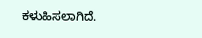ಕಳುಹಿಸಲಾಗಿದೆ.